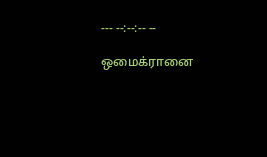--- --:--:-- --

ஒமைக்ரானை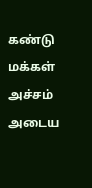கண்டு மக்கள் அச்சம் அடைய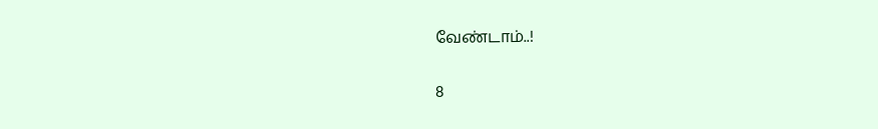வேண்டாம்..!

8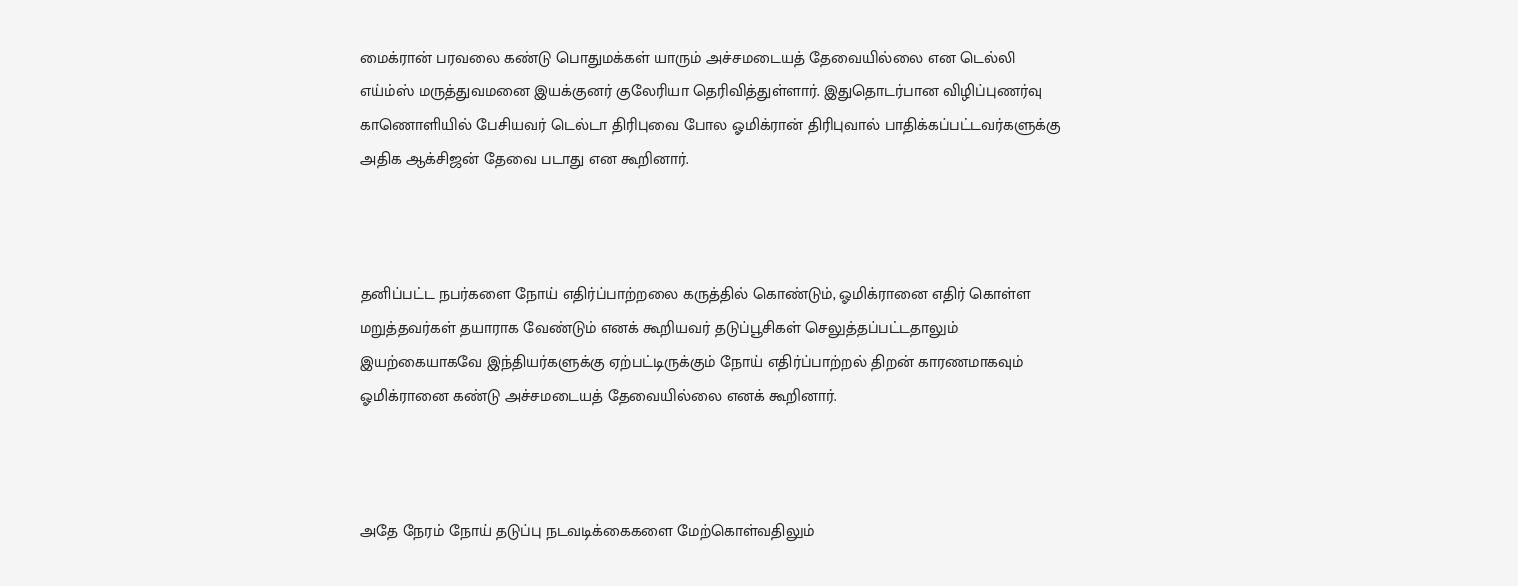மைக்ரான் பரவலை கண்டு பொதுமக்கள் யாரும் அச்சமடையத் தேவையில்லை என டெல்லி எய்ம்ஸ் மருத்துவமனை இயக்குனர் குலேரியா தெரிவித்துள்ளார். இதுதொடர்பான விழிப்புணர்வு காணொளியில் பேசியவர் டெல்டா திரிபுவை போல ஓமிக்ரான் திரிபுவால் பாதிக்கப்பட்டவர்களுக்கு அதிக ஆக்சிஜன் தேவை படாது என கூறினார்.



தனிப்பட்ட நபர்களை நோய் எதிர்ப்பாற்றலை கருத்தில் கொண்டும், ஓமிக்ரானை எதிர் கொள்ள மறுத்தவர்கள் தயாராக வேண்டும் எனக் கூறியவர் தடுப்பூசிகள் செலுத்தப்பட்டதாலும் இயற்கையாகவே இந்தியர்களுக்கு ஏற்பட்டிருக்கும் நோய் எதிர்ப்பாற்றல் திறன் காரணமாகவும் ஓமிக்ரானை கண்டு அச்சமடையத் தேவையில்லை எனக் கூறினார்.



அதே நேரம் நோய் தடுப்பு நடவடிக்கைகளை மேற்கொள்வதிலும்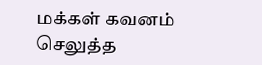மக்கள் கவனம் செலுத்த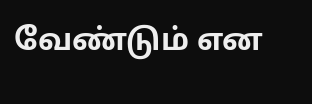வேண்டும் என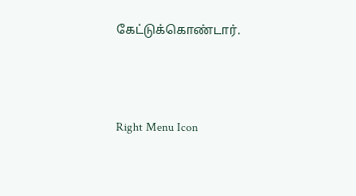கேட்டுக்கொண்டார்.



Right Menu Icon